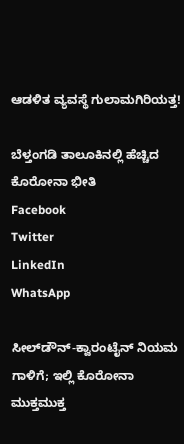ಆಡಳಿತ ವ್ಯವಸ್ಥೆ ಗುಲಾಮಗಿರಿಯತ್ತ!

ಬೆಳ್ತಂಗಡಿ ತಾಲೂಕಿನಲ್ಲಿ ಹೆಚ್ಚಿದ ಕೊರೋನಾ ಭೀತಿ
Facebook
Twitter
LinkedIn
WhatsApp

ಸೀಲ್‌ಡೌನ್-ಕ್ವಾರಂಟೈನ್ ನಿಯಮ ಗಾಳಿಗೆ; ಇಲ್ಲಿ ಕೊರೋನಾ ಮುಕ್ತಮುಕ್ತ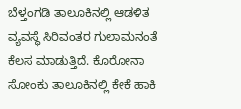ಬೆಳ್ತಂಗಡಿ ತಾಲೂಕಿನಲ್ಲಿ ಆಡಳಿತ ವ್ಯವಸ್ಥೆ ಸಿರಿವಂತರ ಗುಲಾಮನಂತೆ ಕೆಲಸ ಮಾಡುತ್ತಿದೆ. ಕೊರೋನಾ ಸೋಂಕು ತಾಲೂಕಿನಲ್ಲಿ ಕೇಕೆ ಹಾಕಿ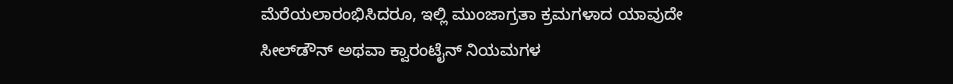ಮೆರೆಯಲಾರಂಭಿಸಿದರೂ, ಇಲ್ಲಿ ಮುಂಜಾಗ್ರತಾ ಕ್ರಮಗಳಾದ ಯಾವುದೇ ಸೀಲ್‌ಡೌನ್ ಅಥವಾ ಕ್ವಾರಂಟೈನ್ ನಿಯಮಗಳ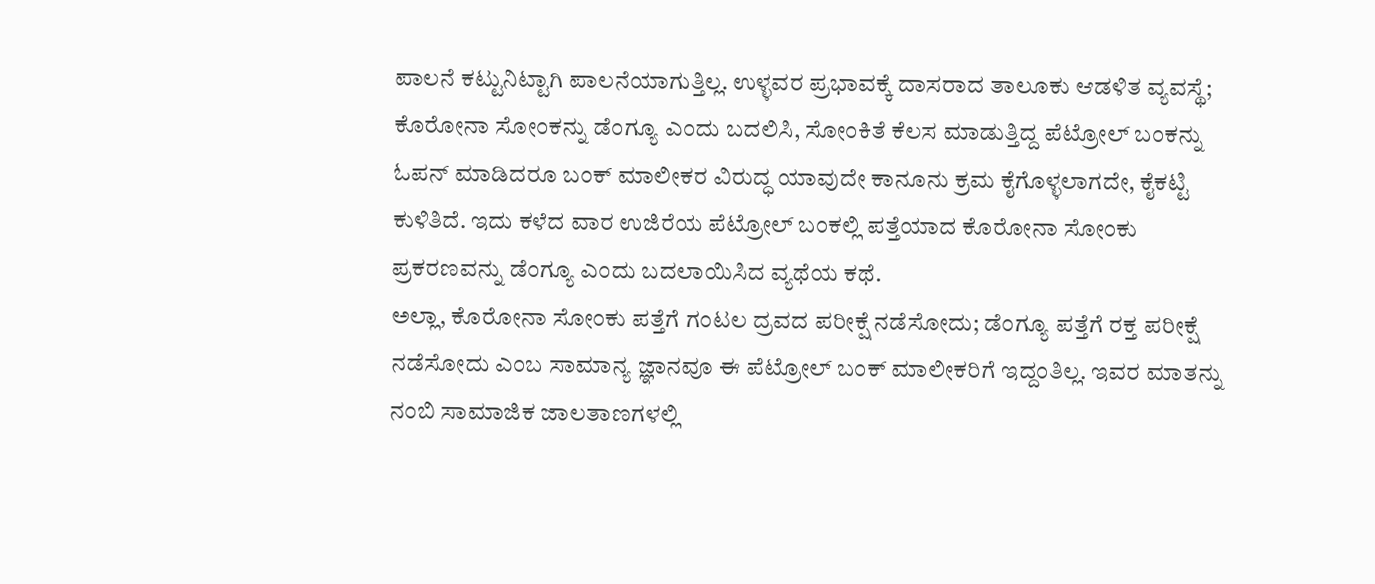ಪಾಲನೆ ಕಟ್ಟುನಿಟ್ಟಾಗಿ ಪಾಲನೆಯಾಗುತ್ತಿಲ್ಲ. ಉಳ್ಳವರ ಪ್ರಭಾವಕ್ಕೆ ದಾಸರಾದ ತಾಲೂಕು ಆಡಳಿತ ವ್ಯವಸ್ಥೆ; ಕೊರೋನಾ ಸೋಂಕನ್ನು ಡೆಂಗ್ಯೂ ಎಂದು ಬದಲಿಸಿ, ಸೋಂಕಿತೆ ಕೆಲಸ ಮಾಡುತ್ತಿದ್ದ ಪೆಟ್ರೋಲ್ ಬಂಕನ್ನು ಓಪನ್ ಮಾಡಿದರೂ ಬಂಕ್ ಮಾಲೀಕರ ವಿರುದ್ಧ ಯಾವುದೇ ಕಾನೂನು ಕ್ರಮ ಕೈಗೊಳ್ಳಲಾಗದೇ, ಕೈಕಟ್ಟಿ ಕುಳಿತಿದೆ. ಇದು ಕಳೆದ ವಾರ ಉಜಿರೆಯ ಪೆಟ್ರೋಲ್ ಬಂಕಲ್ಲಿ ಪತ್ತೆಯಾದ ಕೊರೋನಾ ಸೋಂಕು ಪ್ರಕರಣವನ್ನು ಡೆಂಗ್ಯೂ ಎಂದು ಬದಲಾಯಿಸಿದ ವ್ಯಥೆಯ ಕಥೆ.
ಅಲ್ಲಾ, ಕೊರೋನಾ ಸೋಂಕು ಪತ್ತೆಗೆ ಗಂಟಲ ದ್ರವದ ಪರೀಕ್ಷೆ ನಡೆಸೋದು; ಡೆಂಗ್ಯೂ ಪತ್ತೆಗೆ ರಕ್ತ ಪರೀಕ್ಷೆ ನಡೆಸೋದು ಎಂಬ ಸಾಮಾನ್ಯ ಜ್ಞಾನವೂ ಈ ಪೆಟ್ರೋಲ್ ಬಂಕ್ ಮಾಲೀಕರಿಗೆ ಇದ್ದಂತಿಲ್ಲ. ಇವರ ಮಾತನ್ನು ನಂಬಿ ಸಾಮಾಜಿಕ ಜಾಲತಾಣಗಳಲ್ಲಿ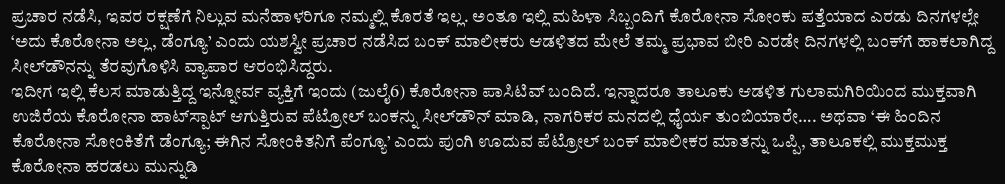ಪ್ರಚಾರ ನಡೆಸಿ, ಇವರ ರಕ್ಷಣೆಗೆ ನಿಲ್ಲುವ‌ ಮನೆಹಾಳರಿಗೂ ನಮ್ಮಲ್ಲಿ ಕೊರತೆ ಇಲ್ಲ. ಅಂತೂ ಇಲ್ಲಿ ಮಹಿಳಾ ಸಿಬ್ಬಂದಿಗೆ ಕೊರೋನಾ ಸೋಂಕು ಪತ್ತೆಯಾದ ಎರಡು ದಿನಗಳಲ್ಲೇ ‘ಅದು ಕೊರೋನಾ ಅಲ್ಲ, ಡೆಂಗ್ಯೂ’ ಎಂದು ಯಶಸ್ವೀ ಪ್ರಚಾರ ನಡೆಸಿದ ಬಂಕ್ ಮಾಲೀಕರು ಆಡಳಿತದ ಮೇಲೆ ತಮ್ಮ ಪ್ರಭಾವ ಬೀರಿ ಎರಡೇ ದಿನಗಳಲ್ಲಿ ಬಂಕ್‌ಗೆ ಹಾಕಲಾಗಿದ್ದ ಸೀಲ್‌ಡೌನನ್ನು ತೆರವುಗೊಳಿಸಿ ವ್ಯಾಪಾರ ಆರಂಭಿಸಿದ್ದರು.
ಇದೀಗ ಇಲ್ಲಿ ಕೆಲಸ ಮಾಡುತ್ತಿದ್ದ ಇನ್ನೋರ್ವ ವ್ಯಕ್ತಿಗೆ ಇಂದು (ಜುಲೈ6) ಕೊರೋನಾ ಪಾಸಿಟಿವ್ ಬಂದಿದೆ. ಇನ್ನಾದರೂ ತಾಲೂಕು ಆಡಳಿತ ಗುಲಾಮಗಿರಿಯಿಂದ ಮುಕ್ತವಾಗಿ ಉಜಿರೆಯ ಕೊರೋನಾ ಹಾಟ್‌ಸ್ಪಾಟ್ ಆಗುತ್ತಿರುವ ಪೆಟ್ರೋಲ್ ಬಂಕನ್ನು ಸೀಲ್‌ಡೌನ್ ಮಾಡಿ, ನಾಗರಿಕರ ಮನದಲ್ಲಿ ಧೈರ್ಯ ತುಂಬಿಯಾರೇ…. ಅಥವಾ ‘ಈ ಹಿಂದಿನ ಕೊರೋನಾ ಸೋಂಕಿತೆಗೆ ಡೆಂಗ್ಯೂ; ಈಗಿನ ಸೋಂಕಿತನಿಗೆ ಪೆಂಗ್ಯೂ’ ಎಂದು ಪುಂಗಿ ಊದುವ ಪೆಟ್ರೋಲ್ ಬಂಕ್ ಮಾಲೀಕರ ಮಾತನ್ನು ಒಪ್ಪಿ, ತಾಲೂಕಲ್ಲಿ ಮುಕ್ತಮುಕ್ತ ಕೊರೋನಾ ಹರಡಲು ಮುನ್ನುಡಿ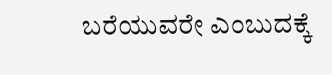ಬರೆಯುವರೇ ಎಂಬುದಕ್ಕೆ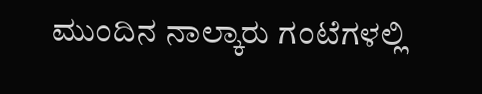ಮುಂದಿನ ನಾಲ್ಕಾರು ಗಂಟೆಗಳಲ್ಲಿ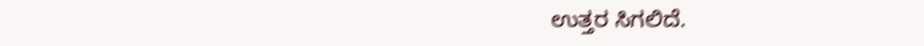ಉತ್ತರ ಸಿಗಲಿದೆ.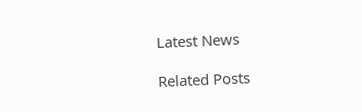Latest News

Related Posts